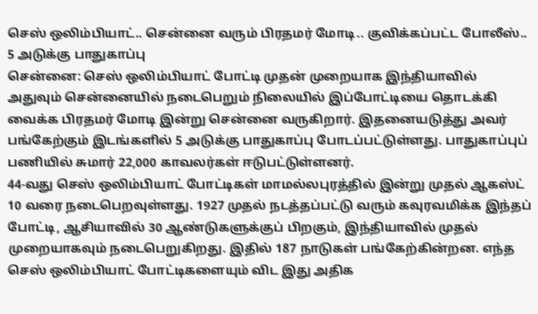செஸ் ஒலிம்பியாட்.. சென்னை வரும் பிரதமர் மோடி.. குவிக்கப்பட்ட போலீஸ்.. 5 அடுக்கு பாதுகாப்பு
சென்னை: செஸ் ஒலிம்பியாட் போட்டி முதன் முறையாக இந்தியாவில் அதுவும் சென்னையில் நடைபெறும் நிலையில் இப்போட்டியை தொடக்கி வைக்க பிரதமர் மோடி இன்று சென்னை வருகிறார். இதனையடுத்து அவர் பங்கேற்கும் இடங்களில் 5 அடுக்கு பாதுகாப்பு போடப்பட்டுள்ளது. பாதுகாப்புப் பணியில் சுமார் 22,000 காவலர்கள் ஈடுபட்டுள்ளனர்.
44-வது செஸ் ஒலிம்பியாட் போட்டிகள் மாமல்லபுரத்தில் இன்று முதல் ஆகஸ்ட் 10 வரை நடைபெறவுள்ளது. 1927 முதல் நடத்தப்பட்டு வரும் கவுரவமிக்க இந்தப் போட்டி, ஆசியாவில் 30 ஆண்டுகளுக்குப் பிறகும், இந்தியாவில் முதல் முறையாகவும் நடைபெறுகிறது. இதில் 187 நாடுகள் பங்கேற்கின்றன. எந்த செஸ் ஒலிம்பியாட் போட்டிகளையும் விட இது அதிக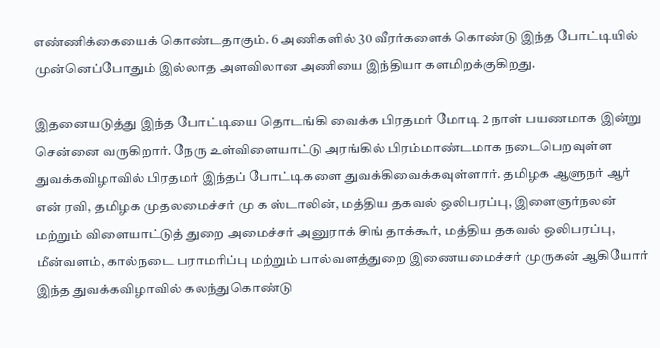எண்ணிக்கையைக் கொண்டதாகும். 6 அணிகளில் 30 வீரர்களைக் கொண்டு இந்த போட்டியில் முன்னெப்போதும் இல்லாத அளவிலான அணியை இந்தியா களமிறக்குகிறது.

இதனையடுத்து இந்த போட்டியை தொடங்கி வைக்க பிரதமர் மோடி 2 நாள் பயணமாக இன்று சென்னை வருகிறார். நேரு உள்விளையாட்டு அரங்கில் பிரம்மாண்டமாக நடைபெறவுள்ள துவக்கவிழாவில் பிரதமர் இந்தப் போட்டிகளை துவக்கிவைக்கவுள்ளார். தமிழக ஆளுநர் ஆர் என் ரவி, தமிழக முதலமைச்சர் மு க ஸ்டாலின், மத்திய தகவல் ஒலிபரப்பு, இளைஞர்நலன் மற்றும் விளையாட்டுத் துறை அமைச்சர் அனுராக் சிங் தாக்கூர், மத்திய தகவல் ஒலிபரப்பு, மீன்வளம், கால்நடை பராமரிப்பு மற்றும் பால்வளத்துறை இணையமைச்சர் முருகன் ஆகியோர் இந்த துவக்கவிழாவில் கலந்துகொண்டு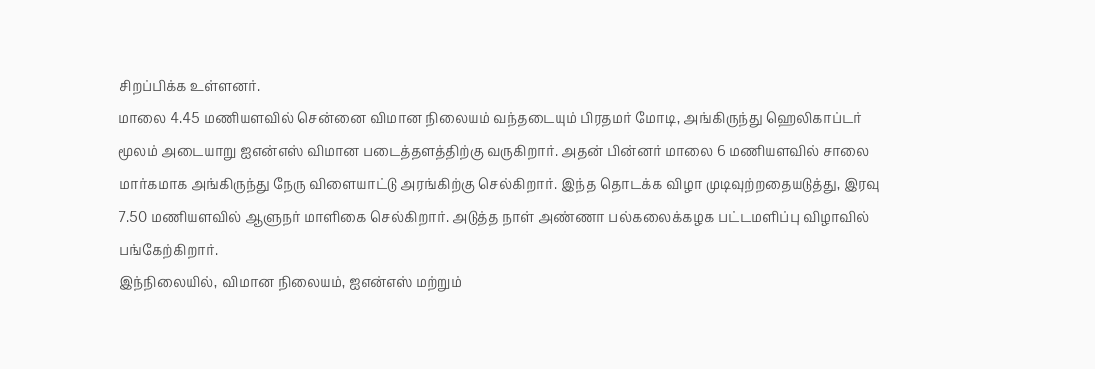சிறப்பிக்க உள்ளனர்.
மாலை 4.45 மணியளவில் சென்னை விமான நிலையம் வந்தடையும் பிரதமர் மோடி, அங்கிருந்து ஹெலிகாப்டர் மூலம் அடையாறு ஐஎன்எஸ் விமான படைத்தளத்திற்கு வருகிறார். அதன் பின்னர் மாலை 6 மணியளவில் சாலை மார்கமாக அங்கிருந்து நேரு விளையாட்டு அரங்கிற்கு செல்கிறார். இந்த தொடக்க விழா முடிவுற்றதையடுத்து, இரவு 7.50 மணியளவில் ஆளுநர் மாளிகை செல்கிறார். அடுத்த நாள் அண்ணா பல்கலைக்கழக பட்டமளிப்பு விழாவில் பங்கேற்கிறார்.
இந்நிலையில், விமான நிலையம், ஐஎன்எஸ் மற்றும்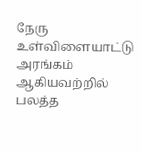நேரு உள்விளையாட்டு அரங்கம் ஆகியவற்றில் பலத்த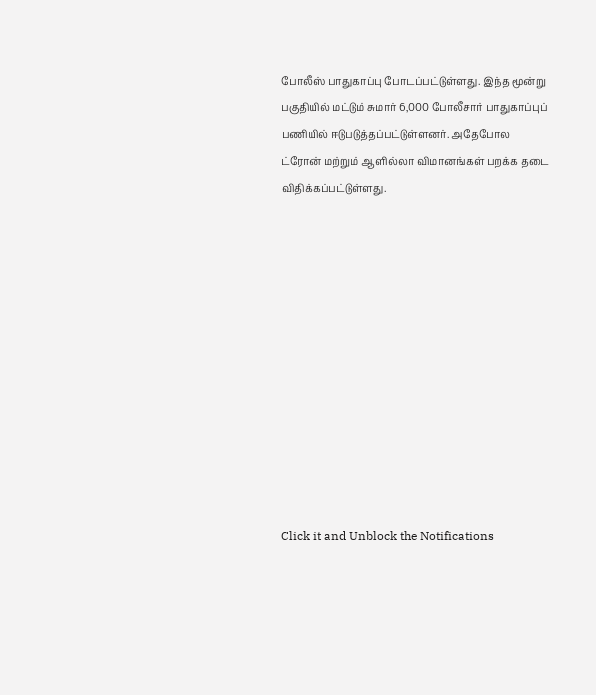போலீஸ் பாதுகாப்பு போடப்பட்டுள்ளது. இந்த மூன்று பகுதியில் மட்டும் சுமார் 6,000 போலீசார் பாதுகாப்புப் பணியில் ஈடுபடுத்தப்பட்டுள்ளனர். அதேபோல ட்ரோன் மற்றும் ஆளில்லா விமானங்கள் பறக்க தடை விதிக்கப்பட்டுள்ளது.












Click it and Unblock the Notifications